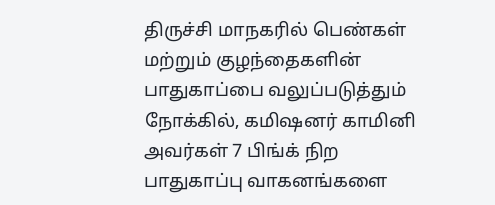திருச்சி மாநகரில் பெண்கள் மற்றும் குழந்தைகளின் பாதுகாப்பை வலுப்படுத்தும் நோக்கில், கமிஷனர் காமினி அவர்கள் 7 பிங்க் நிற பாதுகாப்பு வாகனங்களை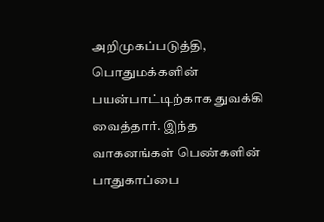அறிமுகப்படுத்தி, பொதுமக்களின் பயன்பாட்டிற்காக துவக்கி வைத்தார். இந்த வாகனங்கள் பெண்களின் பாதுகாப்பை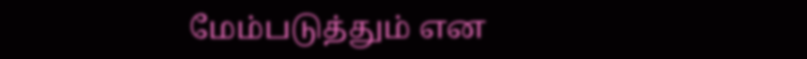மேம்படுத்தும் என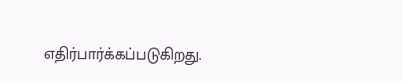எதிர்பார்க்கப்படுகிறது.